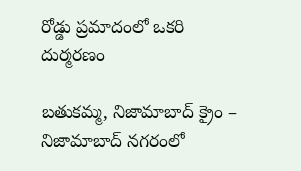రోడ్డు ప్రమాదంలో ఒకరి దుర్మరణం

బతుకమ్మ, నిజామాబాద్ క్రైం – నిజామాబాద్ నగరంలో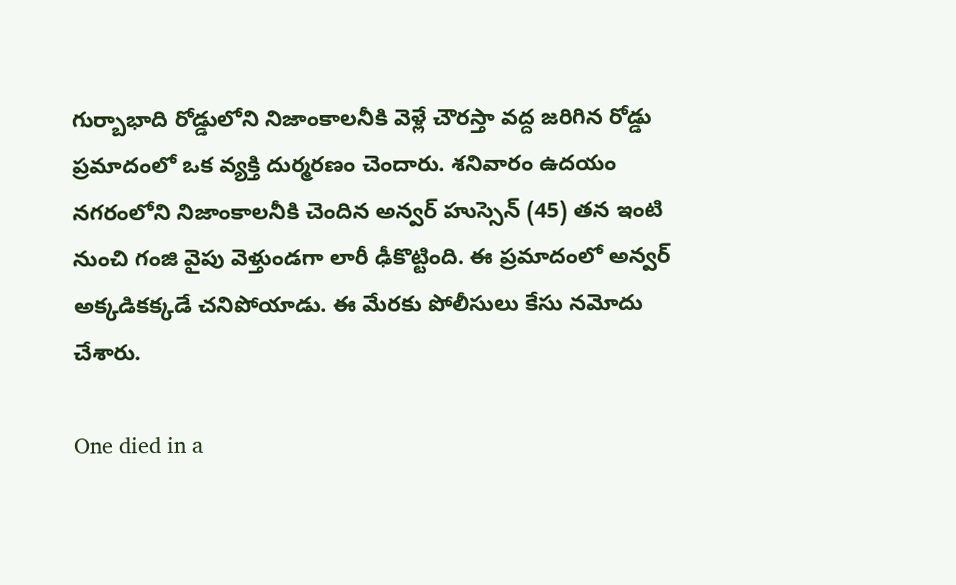గుర్బాభాది రోడ్డులోని నిజాంకాలనీకి వెళ్లే చౌరస్తా వద్ద జరిగిన రోడ్డు ప్రమాదంలో ఒక వ్యక్తి దుర్మరణం చెందారు. శనివారం ఉదయం నగరంలోని నిజాంకాలనీకి చెందిన అన్వర్ హుస్సెన్ (45) తన ఇంటి నుంచి గంజి వైపు వెళ్తుండగా లారీ ఢీకొట్టింది. ఈ ప్రమాదంలో అన్వర్ అక్కడికక్కడే చనిపోయాడు. ఈ మేరకు పోలీసులు కేసు నమోదు చేశారు.

One died in a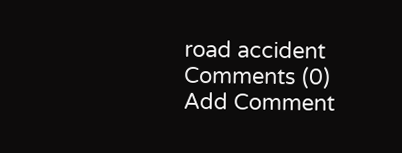road accident
Comments (0)
Add Comment